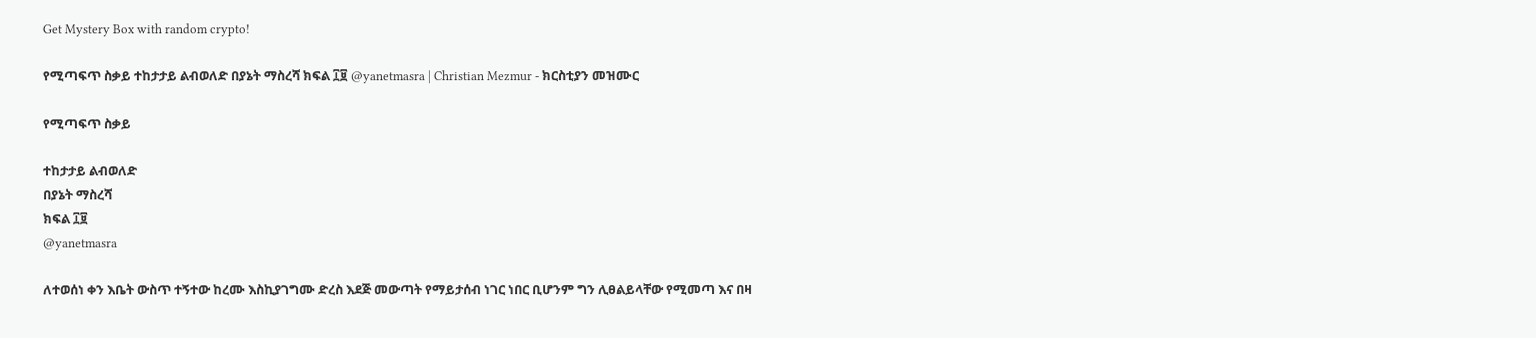Get Mystery Box with random crypto!

የሚጣፍጥ ስቃይ ተከታታይ ልብወለድ በያኔት ማስረሻ ክፍል ፲፱ @yanetmasra | Christian Mezmur - ክርስቲያን መዝሙር

የሚጣፍጥ ስቃይ

ተከታታይ ልብወለድ
በያኔት ማስረሻ
ክፍል ፲፱
@yanetmasra

ለተወሰነ ቀን እቤት ውስጥ ተኝተው ከረሙ እስኪያገግሙ ድረስ እደጅ መውጣት የማይታሰብ ነገር ነበር ቢሆንም ግን ሊፀልይላቸው የሚመጣ እና በዛ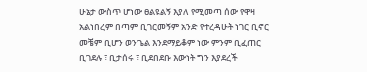ሁኔታ ውስጥ ሆነው ፀልዩልኝ እያለ የሚመጣ ሰው የዋዛ አልነበረም በጣም ቢገርመኝም አንድ የተረዳሁት ነገር ቢኖር መቼም ቢሆን ወንጌል እንደማይቆም ነው ምንም ቢፈጠር ቢገደሉ ፣ ቢታሰሩ ፣ ቢደበደቡ እውነት ግን እያደረች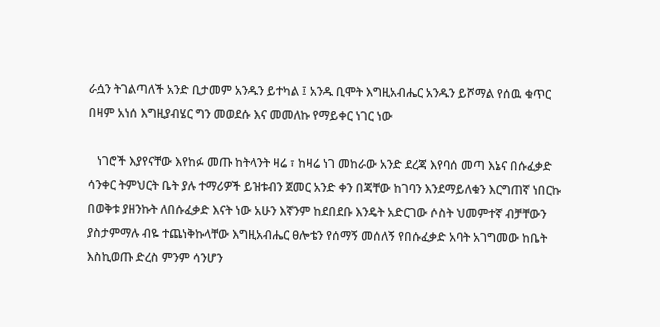ራሷን ትገልጣለች አንድ ቢታመም አንዱን ይተካል ፤ አንዱ ቢሞት እግዚአብሔር አንዱን ይሾማል የሰዉ ቁጥር በዛም አነሰ እግዚያብሄር ግን መወደሱ እና መመለኩ የማይቀር ነገር ነው

   ነገሮች እያየናቸው እየከፉ መጡ ከትላንት ዛሬ ፣ ከዛሬ ነገ መከራው አንድ ደረጃ እየባሰ መጣ እኔና በሱፈቃድ ሳንቀር ትምህርት ቤት ያሉ ተማሪዎች ይዝቱብን ጀመር አንድ ቀን በጃቸው ከገባን እንደማይለቁን እርግጠኛ ነበርኩ በወቅቱ ያዘንኩት ለበሱፈቃድ እናት ነው አሁን እኛንም ከደበደቡ እንዴት አድርገው ሶስት ህመምተኛ ብቻቸውን ያስታምማሉ ብዬ ተጨነቅኩላቸው እግዚአብሔር ፀሎቴን የሰማኝ መሰለኝ የበሱፈቃድ አባት አገግመው ከቤት እስኪወጡ ድረስ ምንም ሳንሆን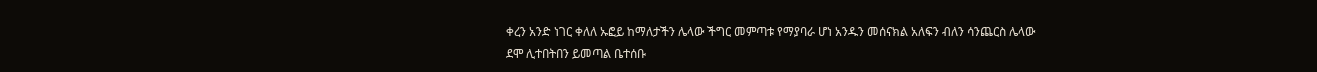ቀረን አንድ ነገር ቀለለ ኡፎይ ከማለታችን ሌላው ችግር መምጣቱ የማያባራ ሆነ አንዱን መሰናክል አለፍን ብለን ሳንጨርስ ሌላው ደሞ ሊተበትበን ይመጣል ቤተሰቡ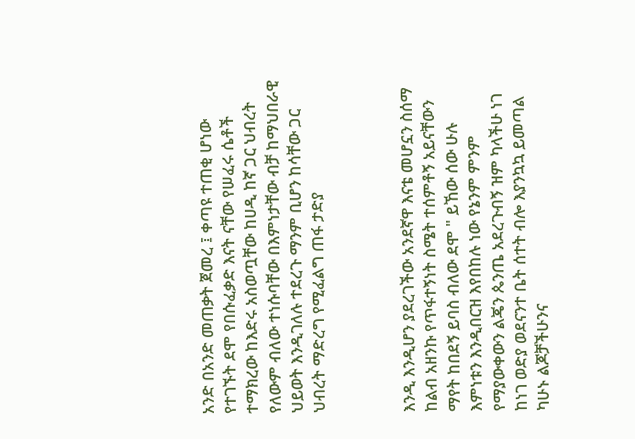አንድ በአንድ መጠቃት ጀመረ ፤ ቀጣዩ ተጠቂ ሆነው የተገኙት ደሞ የበሱፈቃድ እናት ናቸው የሠፈሩ ሴቶች ተማክረው ከእድሩ አስወጧቸው ከሀዲ ከኛ ጋር ህብረት የለውም ብለው ተነሱባቸው በእምነታቸው ብቻ ከማህበራዊ ህይወት እንዲገለሉ ተደረጉ ማንም ቢሆን ከሳቸው ጋር ህብረት ማድረግ የሚፈልግ ጠፋ ታድያ



እንዲ እንዲሆን ያደረገችው አንደኛዋ እናቴ መሆኗን ስሰማ ከልብ አዘንኩ የጥፋተኝነት ስሜት ተሰምቶኝ አይናቸውን ማየት ከበደኝ ይባስ ብለው ደሞ " ይኸው ሰው ሁሉ እምነቱን እንዲበርዝ እየበከሉ ነው የኔንም ምንም የማያውቀውን ልጄን ጴንጤ አደረጉብኝ ዝም ካላችሁ ነገ ከነገ ወድያ ወደናንተ ቤት ሰተት ብሎ እያንኳኳ ይመጣል ካሁኑ ልጆቻችሁንና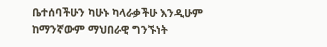ቤተሰባችሁን ካሁኑ ካላራቃችሁ እንዲሁም ከማንኛውም ማህበራዊ ግንኙነት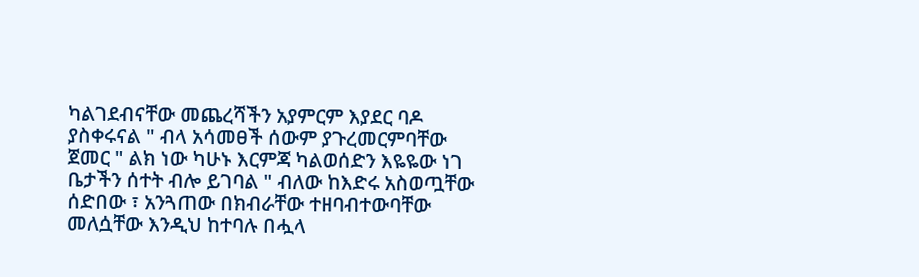ካልገደብናቸው መጨረሻችን አያምርም እያደር ባዶ  ያስቀሩናል " ብላ አሳመፀች ሰውም ያጉረመርምባቸው ጀመር " ልክ ነው ካሁኑ እርምጃ ካልወሰድን እዬዬው ነገ ቤታችን ሰተት ብሎ ይገባል " ብለው ከእድሩ አስወጧቸው ሰድበው ፣ አንጓጠው በክብራቸው ተዘባብተውባቸው መለሷቸው እንዲህ ከተባሉ በሗላ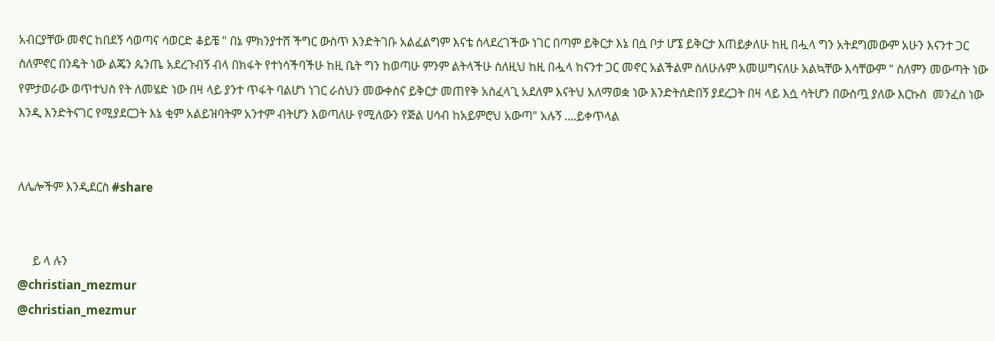አብርያቸው መኖር ከበደኝ ሳወጣና ሳወርድ ቆይቼ " በኔ ምክንያተሸ ችግር ውስጥ እንድትገቡ አልፈልግም እናቴ ስላደረገችው ነገር በጣም ይቅርታ እኔ በሷ ቦታ ሆኜ ይቅርታ እጠይቃለሁ ከዚ በሗላ ግን አትደግመውም አሁን እናንተ ጋር ስለምኖር በንዴት ነው ልጄን ጴንጤ አደረጉብኝ ብላ በክፋት የተነሳችባችሁ ከዚ ቤት ግን ከወጣሁ ምንም ልትላችሁ ስለዚህ ከዚ በሗላ ከናንተ ጋር መኖር አልችልም ስለሁሉም አመሠግናለሁ አልኳቸው እሳቸውም " ስለምን መውጣት ነው የምታወራው ወጥተህስ የት ለመሄድ ነው በዛ ላይ ያንተ ጥፋት ባልሆነ ነገር ራስህን መውቀስና ይቅርታ መጠየቅ አስፈላጊ አደለም እናትህ አለማወቋ ነው እንድትሰድበኝ ያደረጋት በዛ ላይ እሷ ሳትሆን በውስጧ ያለው እርኩስ  መንፈስ ነው እንዲ እንድትናገር የሚያደርጋት እኔ ቂም አልይዝባትም አንተም ብትሆን እወጣለሁ የሚለውን የጅል ሀሳብ ከአይምሮህ አውጣ" አሉኝ ....ይቀጥላል


ለሌሎችም እንዲደርስ #share


     ይ ላ ሉን
@christian_mezmur
@christian_mezmur